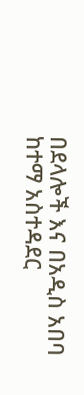በደላሎች እና በአዲስ አበባ ከተማ አስተዳደር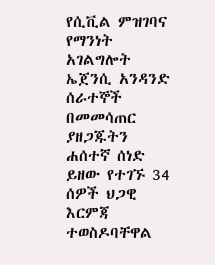የሲቪል ምዝገባና የማንነት አገልግሎት ኤጀንሲ አንዳንድ ሰራተኞች በመመሳጠር ያዘጋጁትን ሐሰተኛ ሰነድ ይዘው የተገኙ 34 ሰዎች ህጋዊ እርምጃ ተወስዶባቸዋል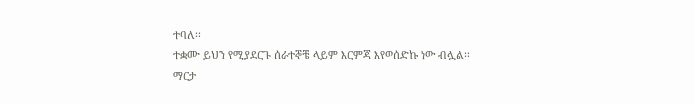ተባለ፡፡
ተቋሙ ይህን የሚያደርጉ ሰራተኞቼ ላይም እርምጃ እየወሰድኩ ነው ብሏል፡፡
ማርታ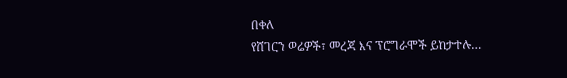በቀለ
የሸገርን ወሬዎች፣ መረጃ እና ፕሮግራሞች ይከታተሉ…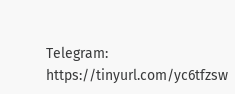Telegram: https://tinyurl.com/yc6tfzsw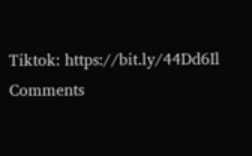Tiktok: https://bit.ly/44Dd6Il
Comments